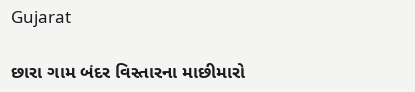Gujarat

છારા ગામ બંદર વિસ્તારના માછીમારો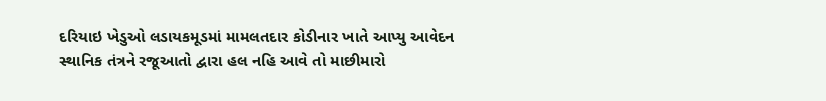દરિયાઇ ખેડુઓ લડાયકમૂડમાં મામલતદાર કોડીનાર ખાતે આપ્યુ આવેદન
સ્થાનિક તંત્રને રજૂઆતો દ્વારા હલ નહિ આવે તો માછીમારો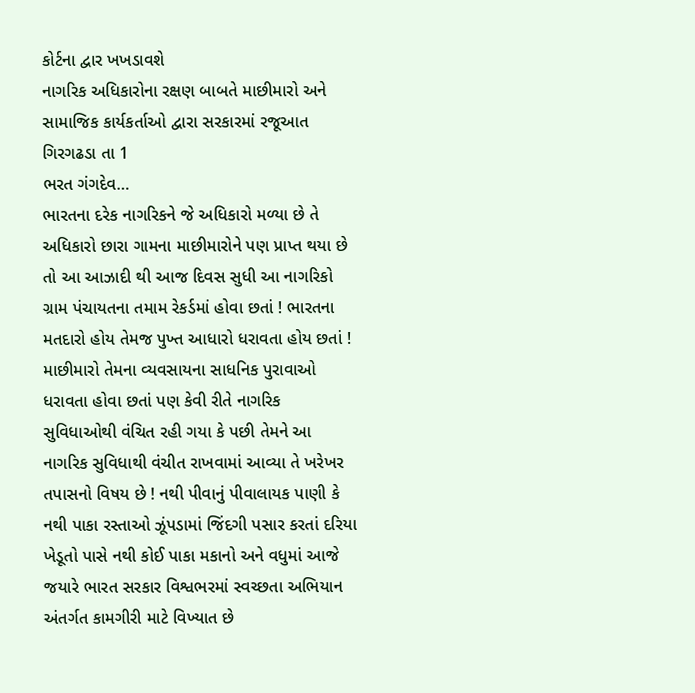કોર્ટના દ્વાર ખખડાવશે
નાગરિક અધિકારોના રક્ષણ બાબતે માછીમારો અને સામાજિક કાર્યકર્તાઓ દ્વારા સરકારમાં રજૂઆત
ગિરગઢડા તા 1
ભરત ગંગદેવ…
ભારતના દરેક નાગરિકને જે અધિકારો મળ્યા છે તે અધિકારો છારા ગામના માછીમારોને પણ પ્રાપ્ત થયા છે તો આ આઝાદી થી આજ દિવસ સુધી આ નાગરિકો ગ્રામ પંચાયતના તમામ રેકર્ડમાં હોવા છતાં ! ભારતના મતદારો હોય તેમજ પુખ્ત આધારો ધરાવતા હોય છતાં ! માછીમારો તેમના વ્યવસાયના સાધનિક પુરાવાઓ ધરાવતા હોવા છતાં પણ કેવી રીતે નાગરિક સુવિધાઓથી વંચિત રહી ગયા કે પછી તેમને આ નાગરિક સુવિધાથી વંચીત રાખવામાં આવ્યા તે ખરેખર તપાસનો વિષય છે ! નથી પીવાનું પીવાલાયક પાણી કે નથી પાકા રસ્તાઓ ઝૂંપડામાં જિંદગી પસાર કરતાં દરિયા ખેડૂતો પાસે નથી કોઈ પાકા મકાનો અને વધુમાં આજે જયારે ભારત સરકાર વિશ્વભરમાં સ્વચ્છતા અભિયાન અંતર્ગત કામગીરી માટે વિખ્યાત છે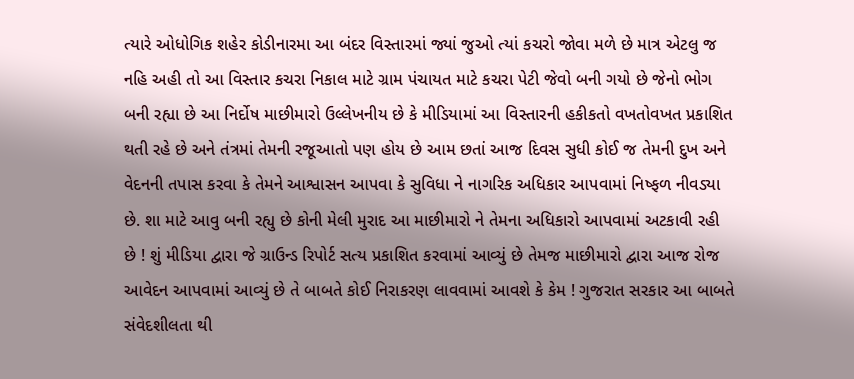ત્યારે ઓધોગિક શહેર કોડીનારમા આ બંદર વિસ્તારમાં જ્યાં જુઓ ત્યાં કચરો જોવા મળે છે માત્ર એટલુ જ નહિ અહી તો આ વિસ્તાર કચરા નિકાલ માટે ગ્રામ પંચાયત માટે કચરા પેટી જેવો બની ગયો છે જેનો ભોગ બની રહ્યા છે આ નિર્દોષ માછીમારો ઉલ્લેખનીય છે કે મીડિયામાં આ વિસ્તારની હકીકતો વખતોવખત પ્રકાશિત થતી રહે છે અને તંત્રમાં તેમની રજૂઆતો પણ હોય છે આમ છતાં આજ દિવસ સુધી કોઈ જ તેમની દુખ અને વેદનની તપાસ કરવા કે તેમને આશ્વાસન આપવા કે સુવિધા ને નાગરિક અધિકાર આપવામાં નિષ્ફળ નીવડ્યા છે. શા માટે આવુ બની રહ્યુ છે કોની મેલી મુરાદ આ માછીમારો ને તેમના અધિકારો આપવામાં અટકાવી રહી છે ! શું મીડિયા દ્વારા જે ગ્રાઉન્ડ રિપોર્ટ સત્ય પ્રકાશિત કરવામાં આવ્યું છે તેમજ માછીમારો દ્વારા આજ રોજ આવેદન આપવામાં આવ્યું છે તે બાબતે કોઈ નિરાકરણ લાવવામાં આવશે કે કેમ ! ગુજરાત સરકાર આ બાબતે સંવેદશીલતા થી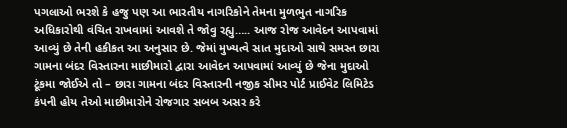પગલાઓ ભરશે કે હજુ પણ આ ભારતીય નાગરિકોને તેમના મુળભુત નાગરિક અધિકારોથી વંચિત રાખવામાં આવશે તે જોવુ રહ્યુ….. આજ રોજ આવેદન આપવામાં આવ્યું છે તેની હકીકત આ અનુસાર છે. જેમાં મુખ્યત્વે સાત મુદાઓ સાથે સમસ્ત છારા ગામના બંદર વિસ્તારના માછીમારો દ્વારા આવેદન આપવામાં આવ્યું છે જેના મુદાઓ ટૂંકમા જોઈએ તો – છારા ગામના બંદર વિસ્તારની નજીક સીમર પોર્ટ પ્રાઈવેટ લિમિટેડ કંપની હોય તેઓ માછીમારોને રોજગાર સબબ અસર કરે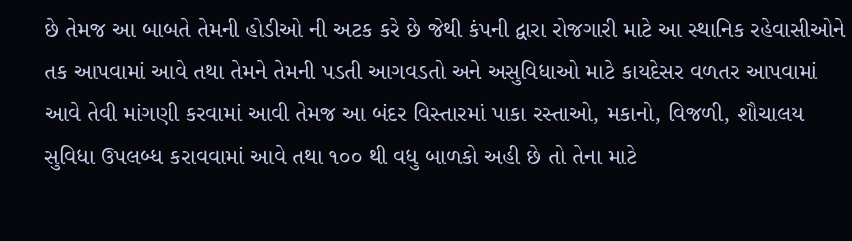છે તેમજ આ બાબતે તેમની હોડીઓ ની અટક કરે છે જેથી કંપની દ્વારા રોજગારી માટે આ સ્થાનિક રહેવાસીઓને તક આપવામાં આવે તથા તેમને તેમની પડતી આગવડતો અને અસુવિધાઓ માટે કાયદેસર વળતર આપવામાં આવે તેવી માંગણી કરવામાં આવી તેમજ આ બંદર વિસ્તારમાં પાકા રસ્તાઓ, મકાનો, વિજળી, શૌચાલય સુવિધા ઉપલબ્ધ કરાવવામાં આવે તથા ૧૦૦ થી વધુ બાળકો અહી છે તો તેના માટે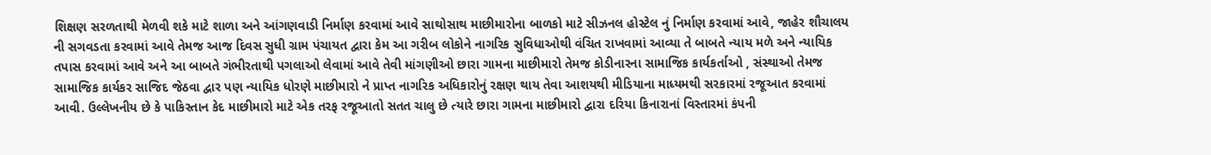શિક્ષણ સરળતાથી મેળવી શકે માટે શાળા અને આંગણવાડી નિર્માણ કરવામાં આવે સાથોસાથ માછીમારોના બાળકો માટે સીઝનલ હોસ્ટેલ નું નિર્માણ કરવામાં આવે, જાહેર શૌચાલય ની સગવડતા કરવામાં આવે તેમજ આજ દિવસ સુધી ગ્રામ પંચાયત દ્વારા કેમ આ ગરીબ લોકોને નાગરિક સુવિધાઓથી વંચિત રાખવામાં આવ્યા તે બાબતે ન્યાય મળે અને ન્યાયિક તપાસ કરવામાં આવે અને આ બાબતે ગંભીરતાથી પગલાઓ લેવામાં આવે તેવી માંગણીઓ છારા ગામના માછીમારો તેમજ કોડીનારના સામાજિક કાર્યકર્તાઓ , સંસ્થાઓ તેમજ સામાજિક કાર્યકર સાજિદ જેઠવા દ્વાર પણ ન્યાયિક ધોરણે માછીમારો ને પ્રાપ્ત નાગરિક અધિકારોનું રક્ષણ થાય તેવા આશયથી મીડિયાના માધ્યમથી સરકારમાં રજૂઆત કરવામાં આવી. ઉલ્લેખનીય છે કે પાકિસ્તાન કેદ માછીમારો માટે એક તરફ રજૂઆતો સતત ચાલુ છે ત્યારે છારા ગામના માછીમારો દ્વારા દરિયા કિનારાનાં વિસ્તારમાં કંપની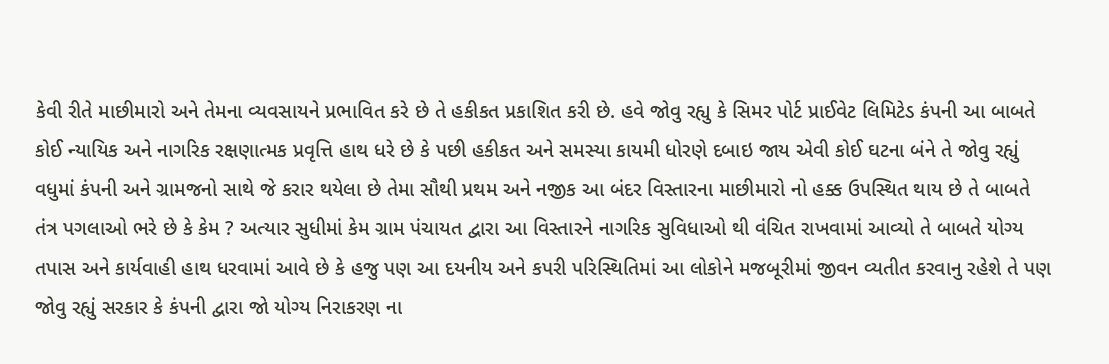કેવી રીતે માછીમારો અને તેમના વ્યવસાયને પ્રભાવિત કરે છે તે હકીકત પ્રકાશિત કરી છે. હવે જોવુ રહ્યુ કે સિમર પોર્ટ પ્રાઈવેટ લિમિટેડ કંપની આ બાબતે કોઈ ન્યાયિક અને નાગરિક રક્ષણાત્મક પ્રવૃત્તિ હાથ ધરે છે કે પછી હકીકત અને સમસ્યા કાયમી ધોરણે દબાઇ જાય એવી કોઈ ઘટના બંને તે જોવુ રહ્યું વધુમાં કંપની અને ગ્રામજનો સાથે જે કરાર થયેલા છે તેમા સૌથી પ્રથમ અને નજીક આ બંદર વિસ્તારના માછીમારો નો હક્ક ઉપસ્થિત થાય છે તે બાબતે તંત્ર પગલાઓ ભરે છે કે કેમ ? અત્યાર સુધીમાં કેમ ગ્રામ પંચાયત દ્વારા આ વિસ્તારને નાગરિક સુવિધાઓ થી વંચિત રાખવામાં આવ્યો તે બાબતે યોગ્ય તપાસ અને કાર્યવાહી હાથ ધરવામાં આવે છે કે હજુ પણ આ દયનીય અને કપરી પરિસ્થિતિમાં આ લોકોને મજબૂરીમાં જીવન વ્યતીત કરવાનુ રહેશે તે પણ જોવુ રહ્યું સરકાર કે કંપની દ્વારા જો યોગ્ય નિરાકરણ ના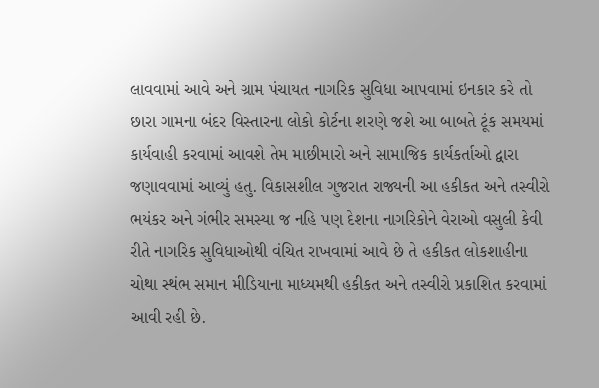લાવવામાં આવે અને ગ્રામ પંચાયત નાગરિક સુવિધા આપવામાં ઇનકાર કરે તો છારા ગામના બંદર વિસ્તારના લોકો કોર્ટના શરણે જશે આ બાબતે ટૂંક સમયમાં કાર્યવાહી કરવામાં આવશે તેમ માછીમારો અને સામાજિક કાર્યકર્તાઓ દ્વારા જણાવવામાં આવ્યું હતુ. વિકાસશીલ ગુજરાત રાજ્યની આ હકીકત અને તસ્વીરો ભયંકર અને ગંભીર સમસ્યા જ નહિ પણ દેશના નાગરિકોને વેરાઓ વસુલી કેવી રીતે નાગરિક સુવિધાઓથી વંચિત રાખવામાં આવે છે તે હકીકત લોકશાહીના ચોથા સ્થંભ સમાન મીડિયાના માધ્યમથી હકીકત અને તસ્વીરો પ્રકાશિત કરવામાં આવી રહી છે.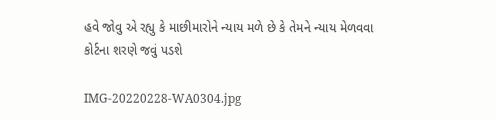હવે જોવુ એ રહ્યુ કે માછીમારોને ન્યાય મળે છે કે તેમને ન્યાય મેળવવા કોર્ટના શરણે જવું પડશે

IMG-20220228-WA0304.jpg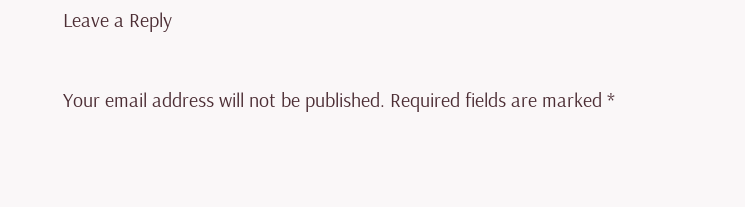Leave a Reply

Your email address will not be published. Required fields are marked *